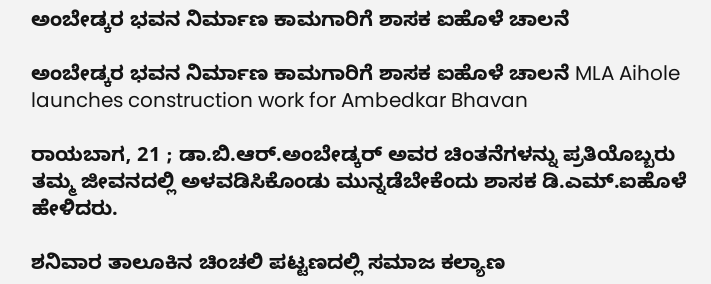ಅಂಬೇಡ್ಕರ ಭವನ ನಿರ್ಮಾಣ ಕಾಮಗಾರಿಗೆ ಶಾಸಕ ಐಹೊಳೆ ಚಾಲನೆ

ಅಂಬೇಡ್ಕರ ಭವನ ನಿರ್ಮಾಣ ಕಾಮಗಾರಿಗೆ ಶಾಸಕ ಐಹೊಳೆ ಚಾಲನೆ MLA Aihole launches construction work for Ambedkar Bhavan

ರಾಯಬಾಗ, 21 ; ಡಾ.ಬಿ.ಆರ್‌.ಅಂಬೇಡ್ಕರ್ ಅವರ ಚಿಂತನೆಗಳನ್ನು ಪ್ರತಿಯೊಬ್ಬರು ತಮ್ಮ ಜೀವನದಲ್ಲಿ ಅಳವಡಿಸಿಕೊಂಡು ಮುನ್ನಡೆಬೇಕೆಂದು ಶಾಸಕ ಡಿ.ಎಮ್‌.ಐಹೊಳೆ ಹೇಳಿದರು.

ಶನಿವಾರ ತಾಲೂಕಿನ ಚಿಂಚಲಿ ಪಟ್ಟಣದಲ್ಲಿ ಸಮಾಜ ಕಲ್ಯಾಣ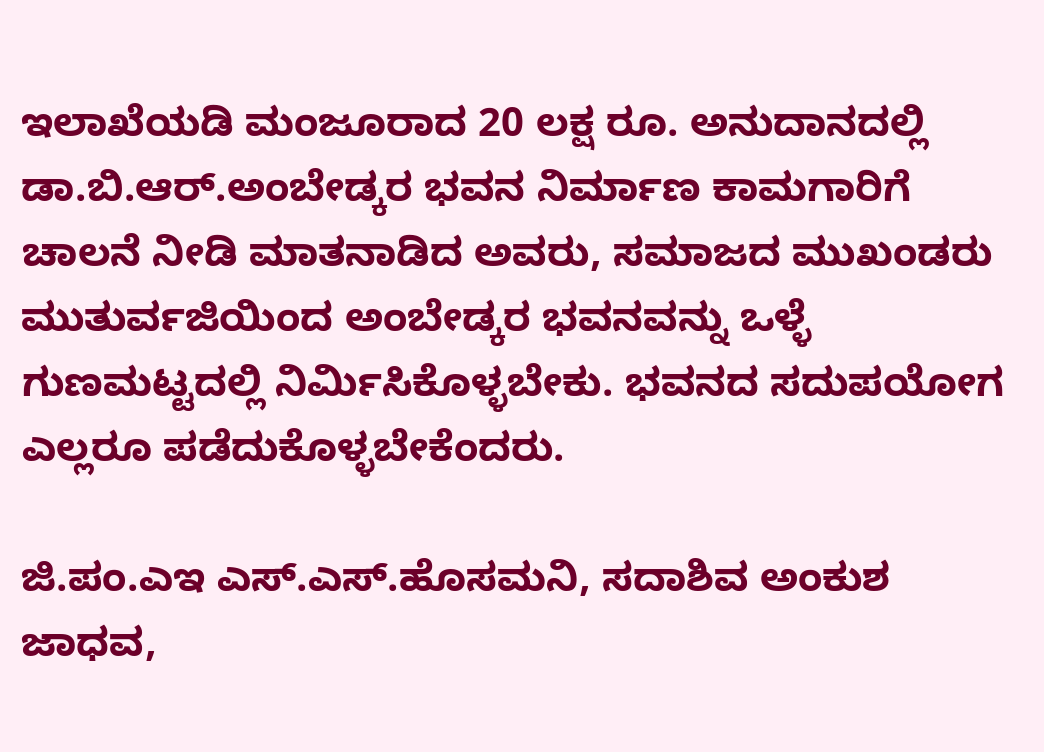ಇಲಾಖೆಯಡಿ ಮಂಜೂರಾದ 20 ಲಕ್ಷ ರೂ. ಅನುದಾನದಲ್ಲಿ ಡಾ.ಬಿ.ಆರ್‌.ಅಂಬೇಡ್ಕರ ಭವನ ನಿರ್ಮಾಣ ಕಾಮಗಾರಿಗೆ ಚಾಲನೆ ನೀಡಿ ಮಾತನಾಡಿದ ಅವರು, ಸಮಾಜದ ಮುಖಂಡರು ಮುತುರ್ವಜಿಯಿಂದ ಅಂಬೇಡ್ಕರ ಭವನವನ್ನು ಒಳ್ಳೆ ಗುಣಮಟ್ಟದಲ್ಲಿ ನಿರ್ಮಿಸಿಕೊಳ್ಳಬೇಕು. ಭವನದ ಸದುಪಯೋಗ ಎಲ್ಲರೂ ಪಡೆದುಕೊಳ್ಳಬೇಕೆಂದರು.

ಜಿ.ಪಂ.ಎಇ ಎಸ್‌.ಎಸ್‌.ಹೊಸಮನಿ, ಸದಾಶಿವ ಅಂಕುಶ ಜಾಧವ,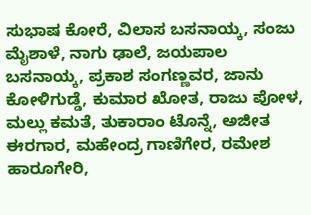ಸುಭಾಷ ಕೋರೆ, ವಿಲಾಸ ಬಸನಾಯ್ಕ, ಸಂಜು ಮೈಶಾಳೆ, ನಾಗು ಢಾಲೆ, ಜಯಪಾಲ ಬಸನಾಯ್ಕ, ಪ್ರಕಾಶ ಸಂಗಣ್ಣವರ, ಜಾನು ಕೋಳಿಗುಡ್ಡೆ, ಕುಮಾರ ಖೋತ, ರಾಜು ಪೋಳ, ಮಲ್ಲು ಕಮತೆ, ತುಕಾರಾಂ ಟೊನ್ನೆ, ಅಜೀತ ಈರಗಾರ, ಮಹೇಂದ್ರ ಗಾಣಿಗೇರ, ರಮೇಶ ಹಾರೂಗೇರಿ,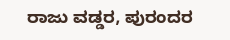ರಾಜು ವಡ್ಡರ, ಪುರಂದರ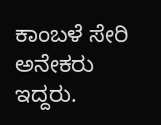ಕಾಂಬಳೆ ಸೇರಿ ಅನೇಕರು ಇದ್ದರು.